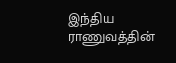இந்திய ராணுவத்தின்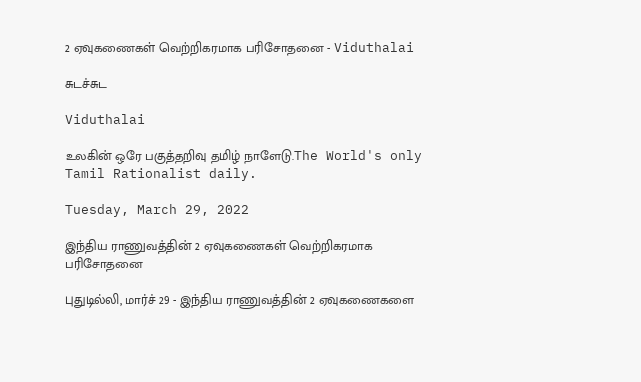2 ஏவுகணைகள் வெற்றிகரமாக பரிசோதனை - Viduthalai

சுடச்சுட

Viduthalai

உலகின் ஒரே பகுத்தறிவு தமிழ் நாளேடு.The World's only Tamil Rationalist daily.

Tuesday, March 29, 2022

இந்திய ராணுவத்தின் 2 ஏவுகணைகள் வெற்றிகரமாக பரிசோதனை

புதுடில்லி, மார்ச் 29 - இந்திய ராணுவத்தின் 2 ஏவுகணைகளை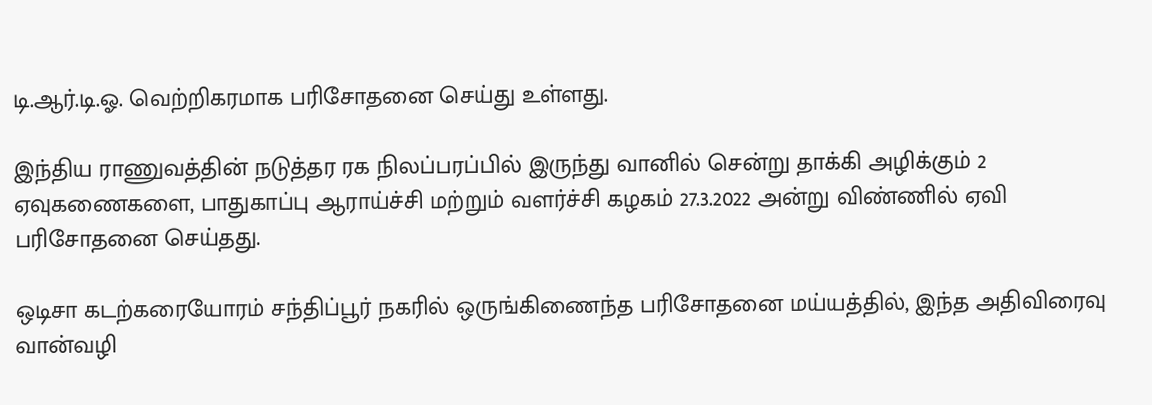டி.ஆர்.டி.ஓ. வெற்றிகரமாக பரிசோதனை செய்து உள்ளது.

இந்திய ராணுவத்தின் நடுத்தர ரக நிலப்பரப்பில் இருந்து வானில் சென்று தாக்கி அழிக்கும் 2 ஏவுகணைகளை, பாதுகாப்பு ஆராய்ச்சி மற்றும் வளர்ச்சி கழகம் 27.3.2022 அன்று விண்ணில் ஏவி பரிசோதனை செய்தது.

ஒடிசா கடற்கரையோரம் சந்திப்பூர் நகரில் ஒருங்கிணைந்த பரிசோதனை மய்யத்தில், இந்த அதிவிரைவு வான்வழி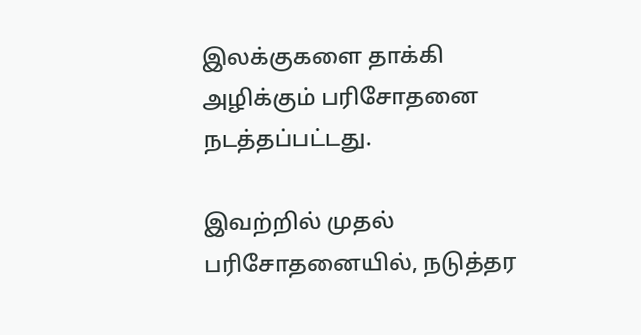இலக்குகளை தாக்கி அழிக்கும் பரிசோதனை நடத்தப்பட்டது.

இவற்றில் முதல் பரிசோதனையில், நடுத்தர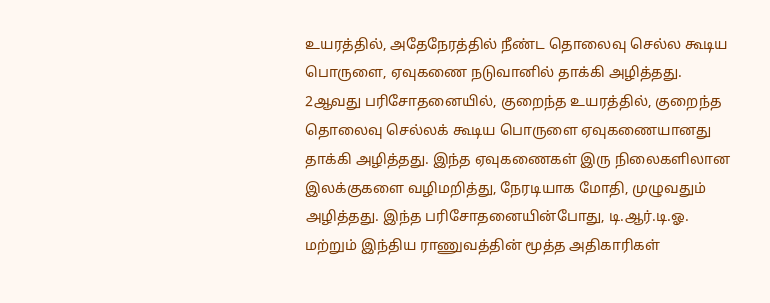உயரத்தில், அதேநேரத்தில் நீண்ட தொலைவு செல்ல கூடிய பொருளை, ஏவுகணை நடுவானில் தாக்கி அழித்தது.  2ஆவது பரிசோதனையில், குறைந்த உயரத்தில், குறைந்த தொலைவு செல்லக் கூடிய பொருளை ஏவுகணையானது தாக்கி அழித்தது. இந்த ஏவுகணைகள் இரு நிலைகளிலான இலக்குகளை வழிமறித்து, நேரடியாக மோதி, முழுவதும் அழித்தது. இந்த பரிசோதனையின்போது, டி.ஆர்.டி.ஓ. மற்றும் இந்திய ராணுவத்தின் மூத்த அதிகாரிகள்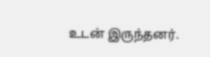உடன் இருந்தனர்.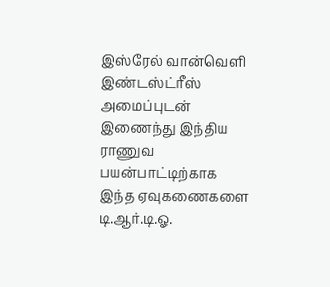இஸ்ரேல் வான்வெளி இண்டஸ்ட்ரீஸ் அமைப்புடன் இணைந்து இந்திய ராணுவ பயன்பாட்டிற்காக இந்த ஏவுகணைகளை டி.ஆர்.டி.ஓ.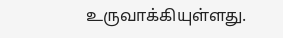உருவாக்கியுள்ளது.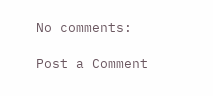No comments:

Post a Comment